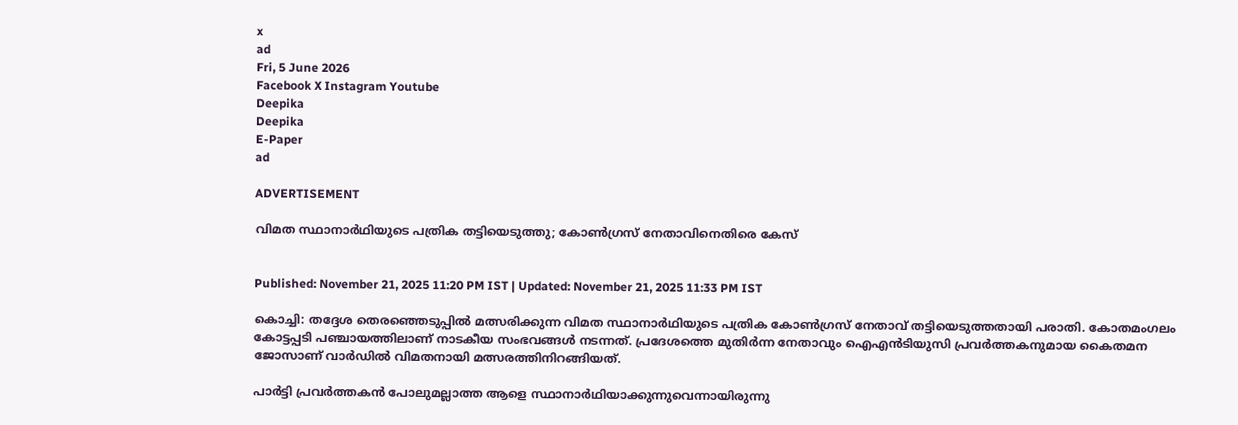x
ad
Fri, 5 June 2026
Facebook X Instagram Youtube
Deepika
Deepika
E-Paper
ad

ADVERTISEMENT

വിമത സ്ഥാനാര്‍ഥിയുടെ പത്രിക തട്ടിയെടുത്തു; കോണ്‍ഗ്രസ് നേതാവിനെതിരെ കേസ്


Published: November 21, 2025 11:20 PM IST | Updated: November 21, 2025 11:33 PM IST

കൊച്ചി: തദ്ദേശ തെരഞ്ഞെടുപ്പിൽ മത്സരിക്കുന്ന വിമത സ്ഥാനാര്‍ഥിയുടെ പത്രിക കോണ്‍ഗ്രസ് നേതാവ് തട്ടിയെടുത്തതായി പരാതി. കോതമംഗലം കോട്ടപ്പടി പഞ്ചായത്തിലാണ് നാടകീയ സംഭവങ്ങള്‍ നടന്നത്. പ്രദേശത്തെ മുതിര്‍ന്ന നേതാവും ഐഎന്‍ടിയുസി പ്രവര്‍ത്തകനുമായ കൈതമന ജോസാണ് വാര്‍ഡില്‍ വിമതനായി മത്സരത്തിനിറങ്ങിയത്.

പാര്‍ട്ടി പ്രവര്‍ത്തകന്‍ പോലുമല്ലാത്ത ആളെ സ്ഥാനാര്‍ഥിയാക്കുന്നുവെന്നായിരുന്നു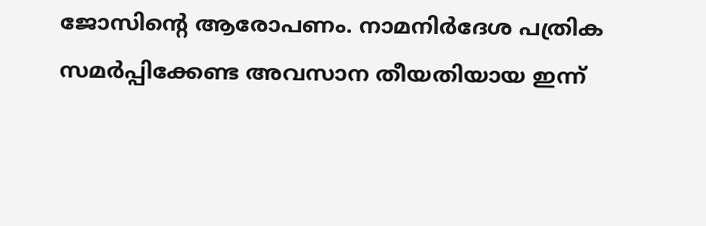ജോസിന്‍റെ ആരോപണം. നാമനിര്‍ദേശ പത്രിക സമര്‍പ്പിക്കേണ്ട അവസാന തീയതിയായ ഇന്ന്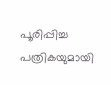പൂരിപ്പിച്ച പത്രികയുമായി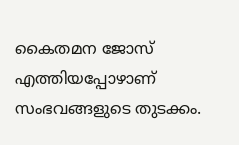കൈതമന ജോസ് എത്തിയപ്പോഴാണ് സംഭവങ്ങളുടെ തുടക്കം.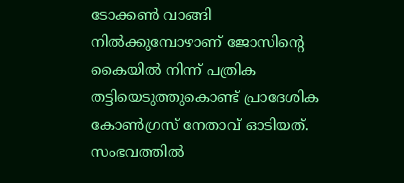ടോക്കണ്‍ വാങ്ങി നിൽക്കുമ്പോഴാണ് ജോസിന്‍റെ കൈയിൽ നിന്ന് പത്രിക തട്ടിയെടുത്തുകൊണ്ട് പ്രാദേശിക കോണ്‍ഗ്രസ് നേതാവ് ഓടിയത്. സംഭവത്തിൽ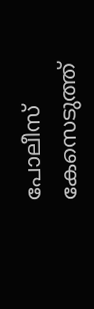പോലീസ് കേസെടുത്ത്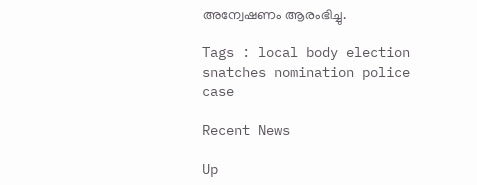അന്വേഷണം ആരംഭിച്ചു.

Tags : local body election snatches nomination police case

Recent News

Up